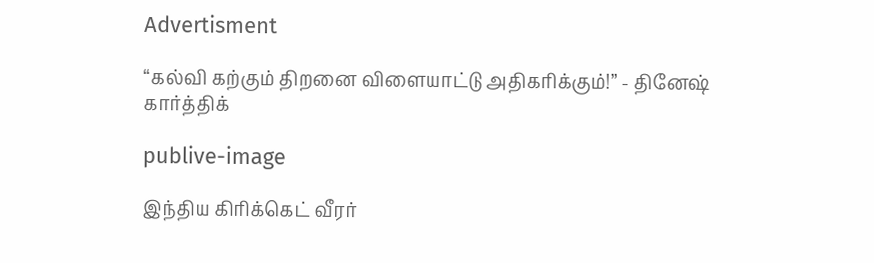Advertisment

“கல்வி கற்கும் திறனை விளையாட்டு அதிகரிக்கும்!” - தினேஷ் கார்த்திக்

publive-image

இந்திய கிரிக்கெட் வீரர்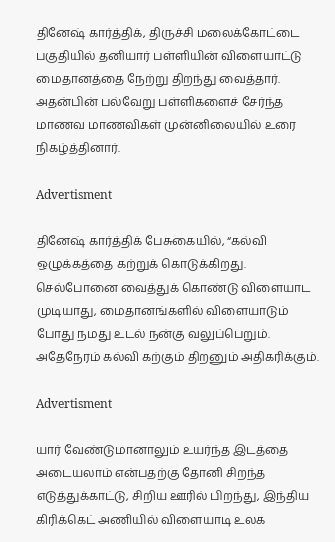தினேஷ் கார்த்திக், திருச்சி மலைக்கோட்டை பகுதியில் தனியார் பள்ளியின் விளையாட்டு மைதானத்தை நேற்று திறந்து வைத்தார். அதன்பின் பல்வேறு பள்ளிகளைச் சேர்ந்த மாணவ மாணவிகள் முன்னிலையில் உரை நிகழ்த்தினார்.

Advertisment

தினேஷ் கார்த்திக் பேசுகையில், “கல்வி ஒழுக்கத்தை கற்றுக் கொடுக்கிறது. செல்போனை வைத்துக் கொண்டு விளையாட முடியாது, மைதானங்களில் விளையாடும் போது நமது உடல் நன்கு வலுப்பெறும். அதேநேரம் கல்வி கற்கும் திறனும் அதிகரிக்கும்.

Advertisment

யார் வேண்டுமானாலும் உயர்ந்த இடத்தை அடையலாம் என்பதற்கு தோனி சிறந்த எடுத்துக்காட்டு, சிறிய ஊரில் பிறந்து, இந்திய கிரிக்கெட் அணியில் விளையாடி உலக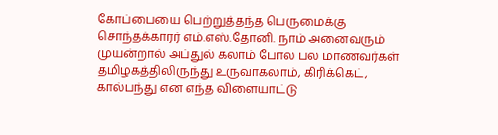கோப்பையை பெற்றுத்தந்த பெருமைக்கு சொந்தக்காரர் எம்.எஸ்.தோனி. நாம் அனைவரும் முயன்றால் அப்துல் கலாம் போல பல மாணவர்கள் தமிழகத்திலிருந்து உருவாகலாம், கிரிக்கெட், கால்பந்து என எந்த விளையாட்டு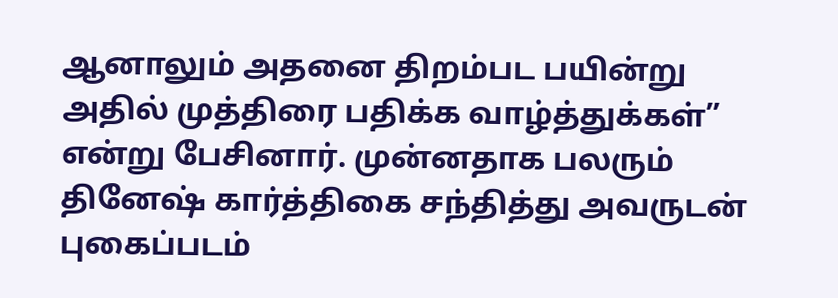ஆனாலும் அதனை திறம்பட பயின்று அதில் முத்திரை பதிக்க வாழ்த்துக்கள்” என்று பேசினார். முன்னதாக பலரும் தினேஷ் கார்த்திகை சந்தித்து அவருடன் புகைப்படம்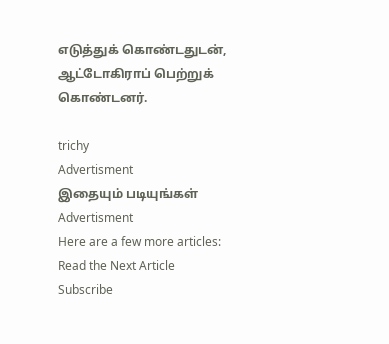எடுத்துக் கொண்டதுடன், ஆட்டோகிராப் பெற்றுக் கொண்டனர்.

trichy
Advertisment
இதையும் படியுங்கள்
Advertisment
Here are a few more articles:
Read the Next Article
Subscribe